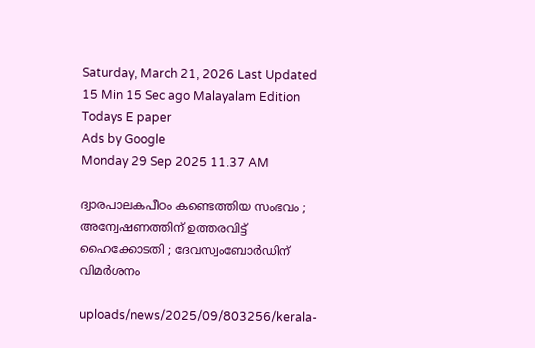Saturday, March 21, 2026 Last Updated 15 Min 15 Sec ago Malayalam Edition
Todays E paper
Ads by Google
Monday 29 Sep 2025 11.37 AM

ദ്വാരപാലകപീഠം കണ്ടെത്തിയ സംഭവം ; അന്വേഷണത്തിന് ഉത്തരവിട്ട് ഹൈക്കോടതി ; ദേവസ്വംബോര്‍ഡിന് വിമര്‍ശനം

uploads/news/2025/09/803256/kerala-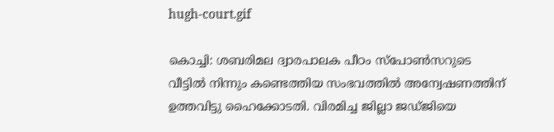hugh-court.gif

കൊച്ചി: ശബരിമല ദ്വാരപാലക പീഠം സ്‌പോണ്‍സറുടെ വീട്ടില്‍ നിന്നും കണ്ടെത്തിയ സംഭവത്തില്‍ അന്വേഷണത്തിന് ഉത്തവിട്ടു ഹൈക്കോടതി. വിരമിച്ച ജില്ലാ ജഡ്ജിയെ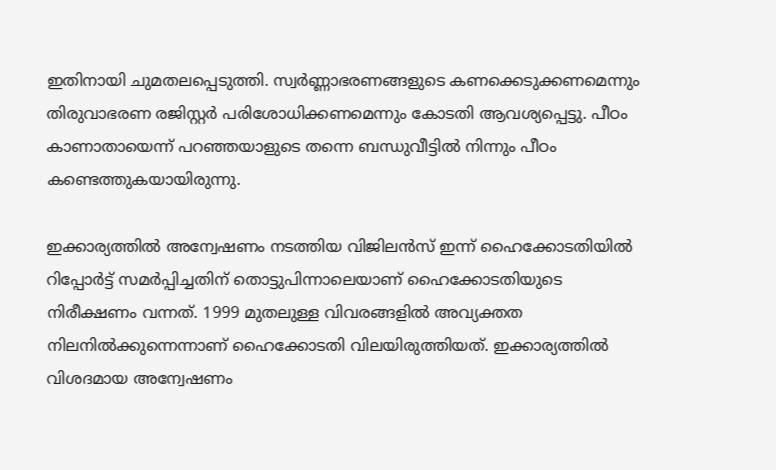ഇതിനായി ചുമതലപ്പെടുത്തി. സ്വര്‍ണ്ണാഭരണങ്ങളുടെ കണക്കെടുക്കണമെന്നും തിരുവാഭരണ രജിസ്റ്റര്‍ പരിശോധിക്കണമെന്നും കോടതി ആവശ്യപ്പെട്ടു. പീഠം കാണാതായെന്ന് പറഞ്ഞയാളുടെ തന്നെ ബന്ധുവീട്ടില്‍ നിന്നും പീഠം കണ്ടെത്തുകയായിരുന്നു.

ഇക്കാര്യത്തില്‍ അന്വേഷണം നടത്തിയ വിജിലന്‍സ് ഇന്ന് ഹൈക്കോടതിയില്‍ റിപ്പോര്‍ട്ട് സമര്‍പ്പിച്ചതിന് തൊട്ടുപിന്നാലെയാണ് ഹൈക്കോടതിയുടെ നിരീക്ഷണം വന്നത്. 1999 മുതലുള്ള വിവരങ്ങളില്‍ അവ്യക്തത നിലനില്‍ക്കുന്നെന്നാണ് ഹൈക്കോടതി വിലയിരുത്തിയത്. ഇക്കാര്യത്തില്‍ വിശദമായ അന്വേഷണം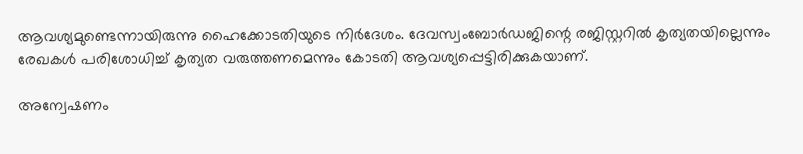ആവശ്യമുണ്ടെന്നായിരുന്നു ഹൈക്കോടതിയുടെ നിര്‍ദേശം. ദേവസ്വംബോര്‍ഡജിന്റെ രജിസ്റ്ററില്‍ കൃത്യതയില്ലെന്നും രേഖകള്‍ പരിശോധിച്ച് കൃത്യത വരുത്തണമെന്നും കോടതി ആവശ്യപ്പെട്ടിരിക്കുകയാണ്.

അന്വേഷണം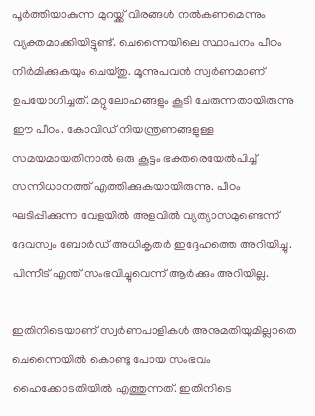പൂര്‍ത്തിയാകുന്ന മുറയ്ക്ക് വിരങ്ങള്‍ നല്‍കണമെന്നും വ്യക്തമാക്കിയിട്ടുണ്ട്. ചെന്നൈയിലെ സ്ഥാപനം പീഠം നിര്‍മിക്കുകയും ചെയ്തു. മൂന്നുപവന്‍ സ്വര്‍ണമാണ് ഉപയോഗിച്ചത്. മറ്റുലോഹങ്ങളും കൂടി ചേരുന്നതായിരുന്നു ഈ പീഠം. കോവിഡ് നിയന്ത്രണങ്ങളുള്ള സമയമായതിനാല്‍ ഒരു കൂട്ടം ഭക്തരെയേല്‍പിച്ച് സന്നിധാനത്ത് എത്തിക്കുകയായിരുന്നു. പീഠം ഘടിപ്പിക്കുന്ന വേളയില്‍ അളവില്‍ വ്യത്യാസമുണ്ടെന്ന് ദേവസ്വം ബോര്‍ഡ് അധികൃതര്‍ ഇദ്ദേഹത്തെ അറിയിച്ചു. പിന്നീട് എന്ത് സംഭവിച്ചുവെന്ന് ആര്‍ക്കും അറിയില്ല.

ഇതിനിടെയാണ് സ്വര്‍ണപാളികള്‍ അനുമതിയുമില്ലാതെ ചെന്നൈയില്‍ കൊണ്ടു പോയ സംഭവം ഹൈക്കോടതിയില്‍ എത്തുന്നത്. ഇതിനിടെ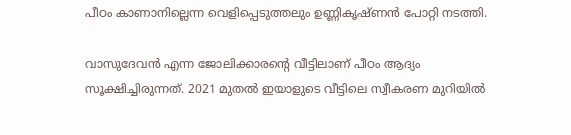പീഠം കാണാനില്ലെന്ന വെളിപ്പെടുത്തലും ഉണ്ണികൃഷ്ണന്‍ പോറ്റി നടത്തി.

വാസുദേവന്‍ എന്ന ജോലിക്കാരന്റെ വീട്ടിലാണ് പീഠം ആദ്യം സൂക്ഷിച്ചിരുന്നത്. 2021 മുതല്‍ ഇയാളുടെ വീട്ടിലെ സ്വീകരണ മുറിയില്‍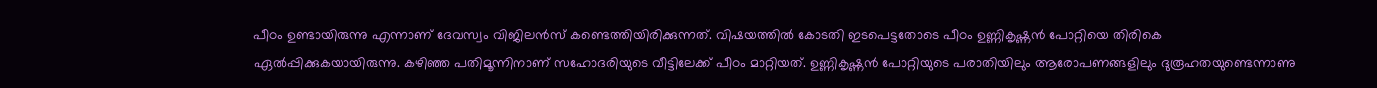പീഠം ഉണ്ടായിരുന്നു എന്നാണ് ദേവസ്വം വിജിലന്‍സ് കണ്ടെത്തിയിരിക്കുന്നത്. വിഷയത്തില്‍ കോടതി ഇടപെട്ടതോടെ പീഠം ഉണ്ണികൃഷ്ണന്‍ പോറ്റിയെ തിരികെ ഏല്‍പ്പിക്കുകയായിരുന്നു. കഴിഞ്ഞ പതിമൂന്നിനാണ് സഹോദരിയുടെ വീട്ടിലേക്ക് പീഠം മാറ്റിയത്. ഉണ്ണികൃഷ്ണന്‍ പോറ്റിയുടെ പരാതിയിലും ആരോപണങ്ങളിലും ദുരൂഹതയുണ്ടെന്നാണു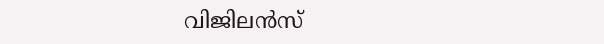വിജിലന്‍സ്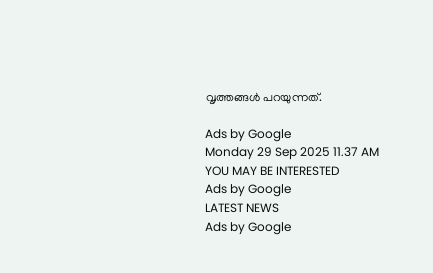വൃത്തങ്ങള്‍ പറയുന്നത്.

Ads by Google
Monday 29 Sep 2025 11.37 AM
YOU MAY BE INTERESTED
Ads by Google
LATEST NEWS
Ads by Google